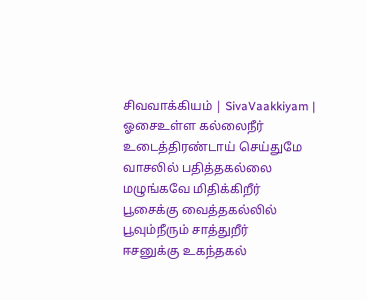சிவவாக்கியம் | SivaVaakkiyam |
ஓசைஉள்ள கல்லைநீர் உடைத்திரண்டாய் செய்துமே
வாசலில் பதித்தகல்லை மழுங்கவே மிதிக்கிறீர்
பூசைக்கு வைத்தகல்லில் பூவும்நீரும் சாத்துறீர்
ஈசனுக்கு உகந்தகல்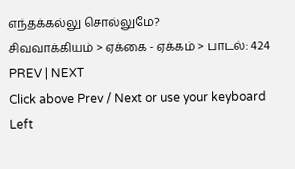எந்தக்கல்லு சொல்லுமே?
சிவவாக்கியம் > ஏக்கை - ஏக்கம் > பாடல்: 424
PREV | NEXT
Click above Prev / Next or use your keyboard Left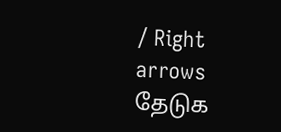/ Right arrows
தேடுக